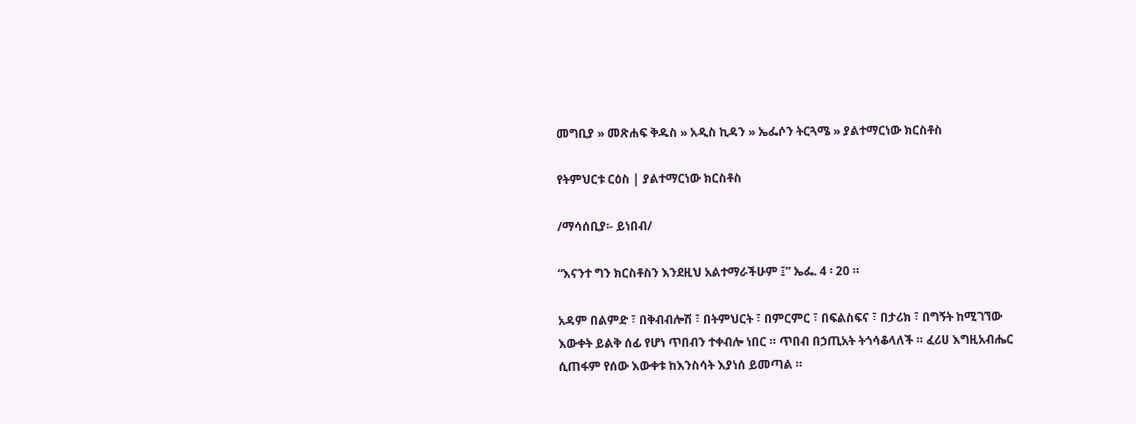መግቢያ » መጽሐፍ ቅዱስ » አዲስ ኪዳን » ኤፌሶን ትርጓሜ » ያልተማርነው ክርስቶስ

የትምህርቱ ርዕስ | ያልተማርነው ክርስቶስ

/ማሳሰቢያ፡- ይነበብ/

“እናንተ ግን ክርስቶስን እንደዚህ አልተማራችሁም ፤” ኤፌ. 4 ፡ 20 ።

አዳም በልምድ ፣ በቅብብሎሽ ፣ በትምህርት ፣ በምርምር ፣ በፍልስፍና ፣ በታሪክ ፣ በግኝት ከሚገኘው እውቀት ይልቅ ሰፊ የሆነ ጥበብን ተቀብሎ ነበር ። ጥበብ በኃጢአት ትጎሳቆላለች ። ፈሪሀ እግዚአብሔር ሲጠፋም የሰው እውቀቱ ከእንስሳት እያነሰ ይመጣል ።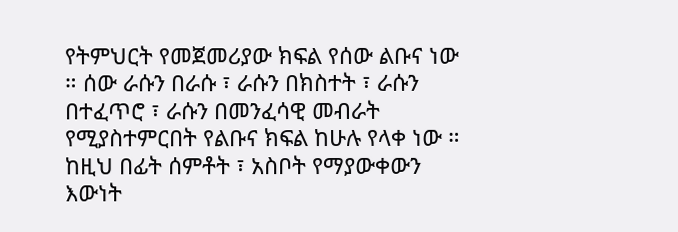የትምህርት የመጀመሪያው ክፍል የሰው ልቡና ነው ። ሰው ራሱን በራሱ ፣ ራሱን በክስተት ፣ ራሱን በተፈጥሮ ፣ ራሱን በመንፈሳዊ መብራት የሚያስተምርበት የልቡና ክፍል ከሁሉ የላቀ ነው ። ከዚህ በፊት ሰምቶት ፣ አስቦት የማያውቀውን እውነት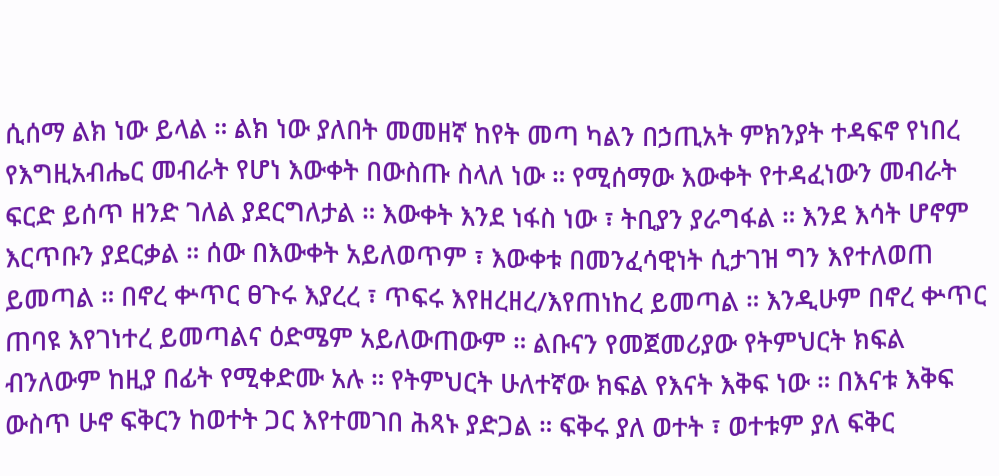ሲሰማ ልክ ነው ይላል ። ልክ ነው ያለበት መመዘኛ ከየት መጣ ካልን በኃጢአት ምክንያት ተዳፍኖ የነበረ የእግዚአብሔር መብራት የሆነ እውቀት በውስጡ ስላለ ነው ። የሚሰማው እውቀት የተዳፈነውን መብራት ፍርድ ይሰጥ ዘንድ ገለል ያደርግለታል ። እውቀት እንደ ነፋስ ነው ፣ ትቢያን ያራግፋል ። እንደ እሳት ሆኖም እርጥቡን ያደርቃል ። ሰው በእውቀት አይለወጥም ፣ እውቀቱ በመንፈሳዊነት ሲታገዝ ግን እየተለወጠ ይመጣል ። በኖረ ቍጥር ፀጉሩ እያረረ ፣ ጥፍሩ እየዘረዘረ/እየጠነከረ ይመጣል ። እንዲሁም በኖረ ቍጥር ጠባዩ እየገነተረ ይመጣልና ዕድሜም አይለውጠውም ። ልቡናን የመጀመሪያው የትምህርት ክፍል ብንለውም ከዚያ በፊት የሚቀድሙ አሉ ። የትምህርት ሁለተኛው ክፍል የእናት እቅፍ ነው ። በእናቱ እቅፍ ውስጥ ሁኖ ፍቅርን ከወተት ጋር እየተመገበ ሕጻኑ ያድጋል ። ፍቅሩ ያለ ወተት ፣ ወተቱም ያለ ፍቅር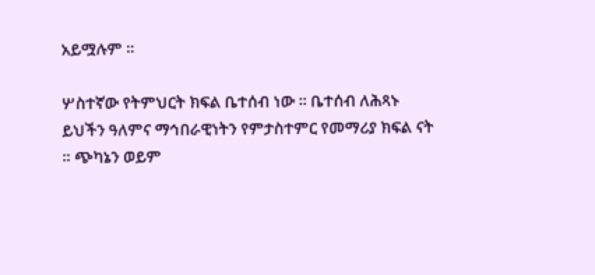አይሟሉም ።

ሦስተኛው የትምህርት ክፍል ቤተሰብ ነው ። ቤተሰብ ለሕጻኑ ይህችን ዓለምና ማኅበራዊነትን የምታስተምር የመማሪያ ክፍል ናት ። ጭካኔን ወይም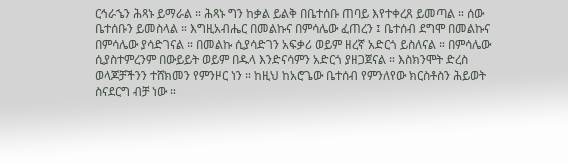ርኅራኄን ሕጻኑ ይማራል ። ሕጻኑ ግን ከቃል ይልቅ በቤተሰቡ ጠባይ እየተቀረጸ ይመጣል ። ሰው ቤተሰቡን ይመስላል ። እግዚአብሔር በመልኩና በምሳሌው ፈጠረን ፤ ቤተሰብ ደግሞ በመልኩና በምሳሌው ያሳድገናል ። በመልኩ ሲያሳድገን አፍቃሪ ወይም ዘረኛ አድርጎ ይስለናል ። በምሳሌው ሲያስተምረንም በውይይት ወይም በዱላ እንድናሳምን አድርጎ ያዘጋጀናል ። እስክንሞት ድረስ ወላጆቻችንን ተሸክመን የምንዞር ነን ። ከዚህ ከአሮጌው ቤተሰብ የምንለየው ክርስቶስን ሕይወት ስናደርግ ብቻ ነው ።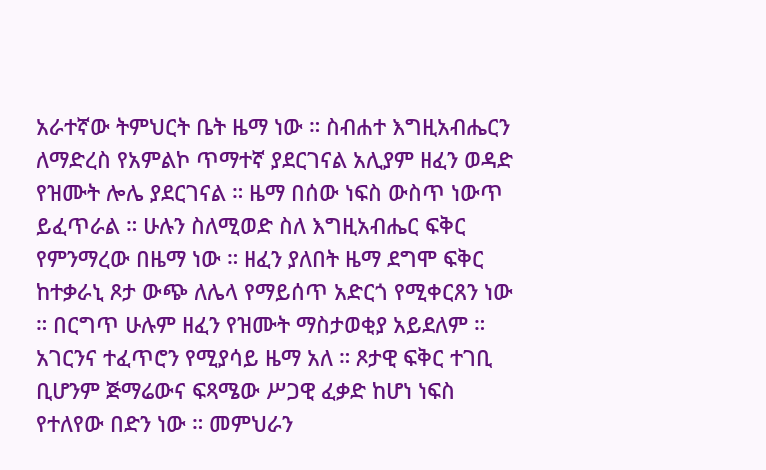አራተኛው ትምህርት ቤት ዜማ ነው ። ስብሐተ እግዚአብሔርን ለማድረስ የአምልኮ ጥማተኛ ያደርገናል አሊያም ዘፈን ወዳድ የዝሙት ሎሌ ያደርገናል ። ዜማ በሰው ነፍስ ውስጥ ነውጥ ይፈጥራል ። ሁሉን ስለሚወድ ስለ እግዚአብሔር ፍቅር የምንማረው በዜማ ነው ። ዘፈን ያለበት ዜማ ደግሞ ፍቅር ከተቃራኒ ጾታ ውጭ ለሌላ የማይሰጥ አድርጎ የሚቀርጸን ነው ። በርግጥ ሁሉም ዘፈን የዝሙት ማስታወቂያ አይደለም ። አገርንና ተፈጥሮን የሚያሳይ ዜማ አለ ። ጾታዊ ፍቅር ተገቢ ቢሆንም ጅማሬውና ፍጻሜው ሥጋዊ ፈቃድ ከሆነ ነፍስ የተለየው በድን ነው ። መምህራን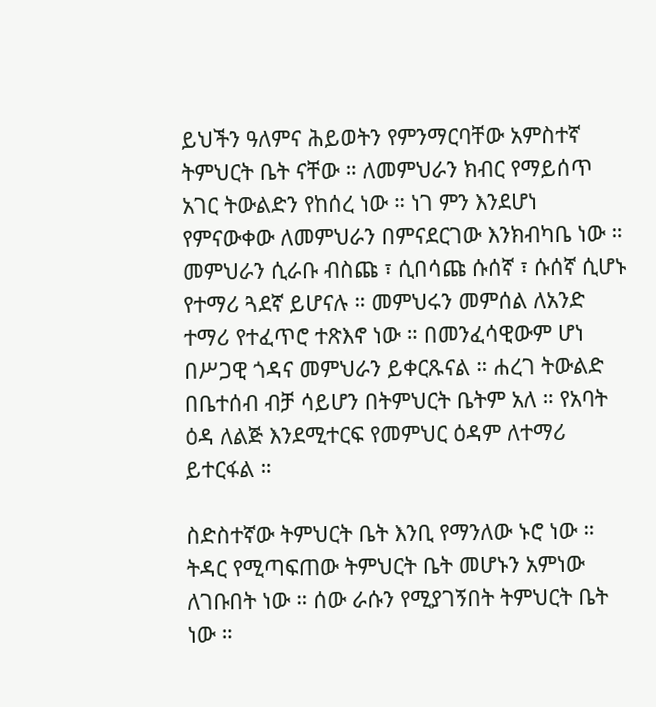ይህችን ዓለምና ሕይወትን የምንማርባቸው አምስተኛ ትምህርት ቤት ናቸው ። ለመምህራን ክብር የማይሰጥ አገር ትውልድን የከሰረ ነው ። ነገ ምን እንደሆነ የምናውቀው ለመምህራን በምናደርገው እንክብካቤ ነው ። መምህራን ሲራቡ ብስጩ ፣ ሲበሳጩ ሱሰኛ ፣ ሱሰኛ ሲሆኑ የተማሪ ጓደኛ ይሆናሉ ። መምህሩን መምሰል ለአንድ ተማሪ የተፈጥሮ ተጽእኖ ነው ። በመንፈሳዊውም ሆነ በሥጋዊ ጎዳና መምህራን ይቀርጹናል ። ሐረገ ትውልድ በቤተሰብ ብቻ ሳይሆን በትምህርት ቤትም አለ ። የአባት ዕዳ ለልጅ እንደሚተርፍ የመምህር ዕዳም ለተማሪ ይተርፋል ።

ስድስተኛው ትምህርት ቤት እንቢ የማንለው ኑሮ ነው ። ትዳር የሚጣፍጠው ትምህርት ቤት መሆኑን አምነው ለገቡበት ነው ። ሰው ራሱን የሚያገኝበት ትምህርት ቤት ነው ።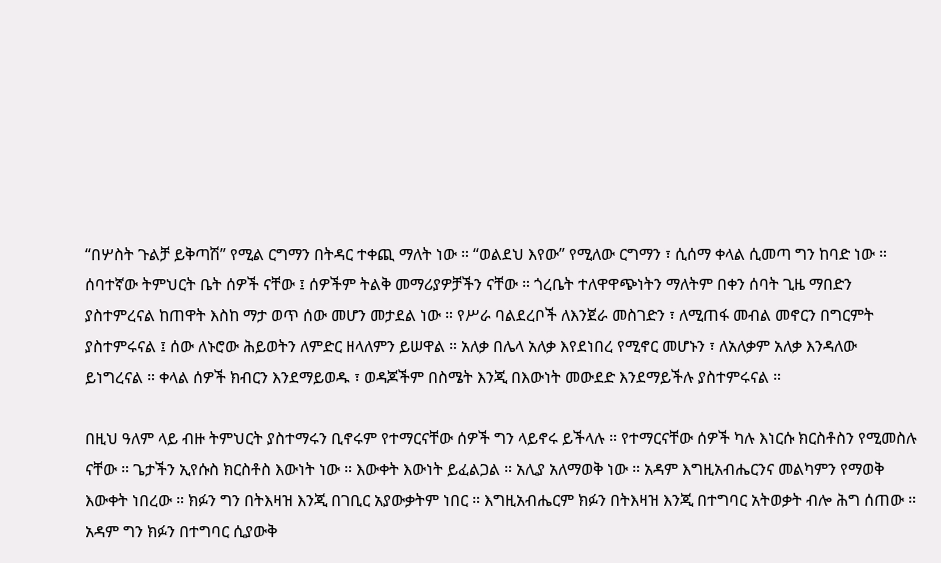“በሦስት ጉልቻ ይቅጣሽ” የሚል ርግማን በትዳር ተቀጪ ማለት ነው ። “ወልደህ እየው” የሚለው ርግማን ፣ ሲሰማ ቀላል ሲመጣ ግን ከባድ ነው ። ሰባተኛው ትምህርት ቤት ሰዎች ናቸው ፤ ሰዎችም ትልቅ መማሪያዎቻችን ናቸው ። ጎረቤት ተለዋዋጭነትን ማለትም በቀን ሰባት ጊዜ ማበድን ያስተምረናል ከጠዋት እስከ ማታ ወጥ ሰው መሆን መታደል ነው ። የሥራ ባልደረቦች ለእንጀራ መስገድን ፣ ለሚጠፋ መብል መኖርን በግርምት ያስተምሩናል ፤ ሰው ለኑሮው ሕይወትን ለምድር ዘላለምን ይሠዋል ። አለቃ በሌላ አለቃ እየደነበረ የሚኖር መሆኑን ፣ ለአለቃም አለቃ እንዳለው ይነግረናል ። ቀላል ሰዎች ክብርን እንደማይወዱ ፣ ወዳጆችም በስሜት እንጂ በእውነት መውደድ እንደማይችሉ ያስተምሩናል ።

በዚህ ዓለም ላይ ብዙ ትምህርት ያስተማሩን ቢኖሩም የተማርናቸው ሰዎች ግን ላይኖሩ ይችላሉ ። የተማርናቸው ሰዎች ካሉ እነርሱ ክርስቶስን የሚመስሉ ናቸው ። ጌታችን ኢየሱስ ክርስቶስ እውነት ነው ። እውቀት እውነት ይፈልጋል ። አሊያ አለማወቅ ነው ። አዳም እግዚአብሔርንና መልካምን የማወቅ እውቀት ነበረው ። ክፉን ግን በትእዛዝ እንጂ በገቢር አያውቃትም ነበር ። እግዚአብሔርም ክፉን በትእዛዝ እንጂ በተግባር አትወቃት ብሎ ሕግ ሰጠው ። አዳም ግን ክፉን በተግባር ሲያውቅ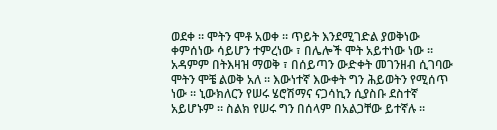ወደቀ ። ሞትን ሞቶ አወቀ ። ጥይት እንደሚገድል ያወቅነው ቀምሰነው ሳይሆን ተምረነው ፣ በሌሎች ሞት አይተነው ነው ። አዳምም በትእዛዝ ማወቅ ፣ በሰይጣን ውድቀት መገንዘብ ሲገባው ሞትን ሞቼ ልወቅ አለ ። እውነተኛ እውቀት ግን ሕይወትን የሚሰጥ ነው ። ኒውክለርን የሠሩ ሄሮሽማና ናጋሳኪን ሲያስቡ ደስተኛ አይሆኑም ። ስልክ የሠሩ ግን በሰላም በአልጋቸው ይተኛሉ ።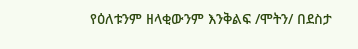የዕለቱንም ዘላቂውንም እንቅልፍ /ሞትን/ በደስታ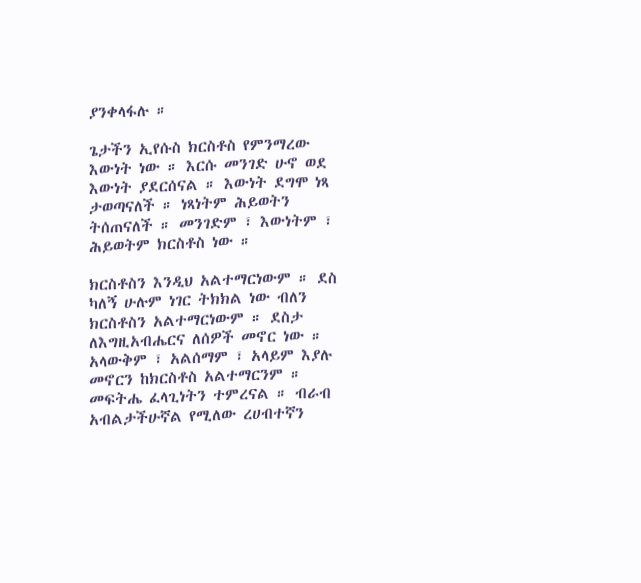ያንቀላፋሉ ።

ጌታችን ኢየሱስ ክርስቶስ የምንማረው እውነት ነው ። እርሱ መንገድ ሁኖ ወደ እውነት ያደርሰናል ። እውነት ደግሞ ነጻ ታወጣናለች ። ነጻነትም ሕይወትን ትሰጠናለች ። መንገድም ፣ እውነትም ፣ ሕይወትም ክርስቶስ ነው ።

ክርስቶስን እንዲህ አልተማርነውም ። ደስ ካለኝ ሁሉም ነገር ትክክል ነው ብለን ክርስቶስን አልተማርነውም ። ደስታ ለእግዚአብሔርና ለሰዎች መኖር ነው ። አላውቅም ፣ አልሰማም ፣ አላይም እያሉ መኖርን ከክርስቶስ አልተማርንም ። መፍትሔ ፈላጊነትን ተምረናል ። ብራብ አብልታችሁኛል የሚለው ረሀብተኛን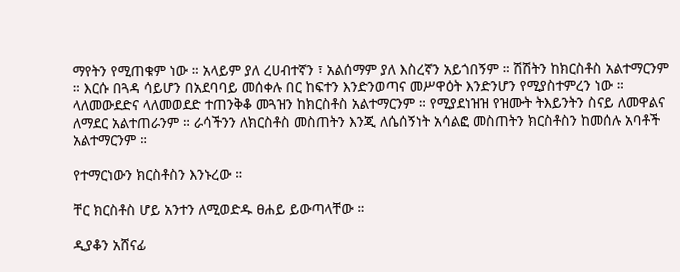ማየትን የሚጠቁም ነው ። አላይም ያለ ረሀብተኛን ፣ አልሰማም ያለ እስረኛን አይጎበኝም ። ሽሽትን ከክርስቶስ አልተማርንም ። እርሱ በጓዳ ሳይሆን በአደባባይ መሰቀሉ በር ከፍተን እንድንወጣና መሥዋዕት እንድንሆን የሚያስተምረን ነው ። ላለመውደድና ላለመወደድ ተጠንቅቆ መጓዝን ከክርስቶስ አልተማርንም ። የሚያደነዝዝ የዝሙት ትእይንትን ስናይ ለመዋልና ለማደር አልተጠራንም ። ራሳችንን ለክርስቶስ መስጠትን እንጂ ለሴሰኝነት አሳልፎ መስጠትን ክርስቶስን ከመሰሉ አባቶች አልተማርንም ።

የተማርነውን ክርስቶስን እንኑረው ።

ቸር ክርስቶስ ሆይ አንተን ለሚወድዱ ፀሐይ ይውጣላቸው ።

ዲያቆን አሸናፊ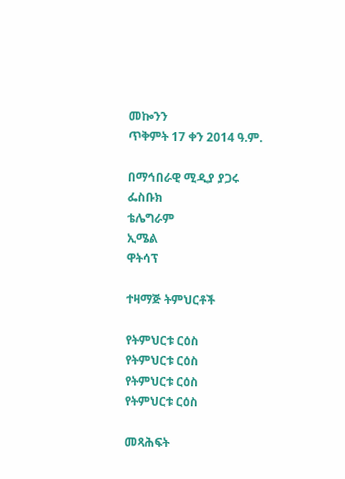መኰንን
ጥቅምት 17 ቀን 2014 ዓ.ም.

በማኅበራዊ ሚዲያ ያጋሩ
ፌስቡክ
ቴሌግራም
ኢሜል
ዋትሳፕ

ተዛማጅ ትምህርቶች

የትምህርቱ ርዕስ
የትምህርቱ ርዕስ
የትምህርቱ ርዕስ
የትምህርቱ ርዕስ

መጻሕፍት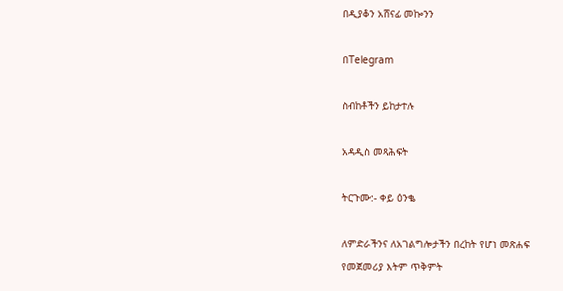በዲያቆን አሸናፊ መኰንን

በTelegram

ስብከቶችን ይከታተሉ

አዳዲስ መጻሕፍት

ትርጉሙ:- ቀይ ዕንቈ

ለምድራችንና ለአገልግሎታችን በረከት የሆነ መጽሐፍ
የመጀመሪያ እትም ጥቅምት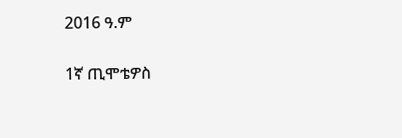2016 ዓ.ም

1ኛ ጢሞቴዎስ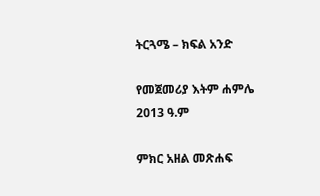ትርጓሜ – ክፍል አንድ

የመጀመሪያ እትም ሐምሌ 2013 ዓ.ም

ምክር አዘል መጽሐፍ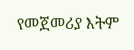የመጀመሪያ እትም